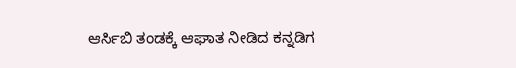ಆರ್ಸಿಬಿ ತಂಡಕ್ಕೆ ಆಘಾತ ನೀಡಿದ ಕನ್ನಡಿಗ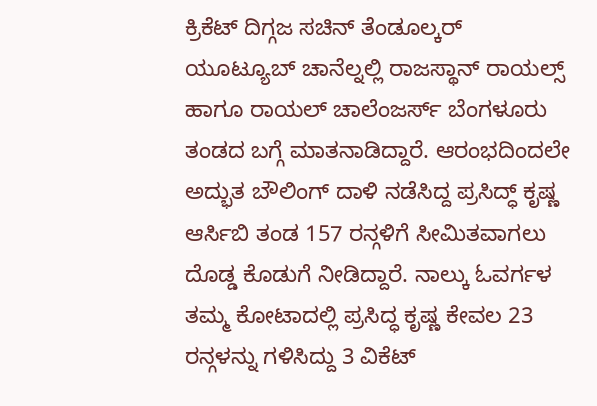ಕ್ರಿಕೆಟ್ ದಿಗ್ಗಜ ಸಚಿನ್ ತೆಂಡೂಲ್ಕರ್ ಯೂಟ್ಯೂಬ್ ಚಾನೆಲ್ನಲ್ಲಿ ರಾಜಸ್ಥಾನ್ ರಾಯಲ್ಸ್ ಹಾಗೂ ರಾಯಲ್ ಚಾಲೆಂಜರ್ಸ್ ಬೆಂಗಳೂರು ತಂಡದ ಬಗ್ಗೆ ಮಾತನಾಡಿದ್ದಾರೆ. ಆರಂಭದಿಂದಲೇ ಅದ್ಭುತ ಬೌಲಿಂಗ್ ದಾಳಿ ನಡೆಸಿದ್ದ ಪ್ರಸಿದ್ಧ್ ಕೃಷ್ಣ ಆರ್ಸಿಬಿ ತಂಡ 157 ರನ್ಗಳಿಗೆ ಸೀಮಿತವಾಗಲು ದೊಡ್ಡ ಕೊಡುಗೆ ನೀಡಿದ್ದಾರೆ. ನಾಲ್ಕು ಓವರ್ಗಳ ತಮ್ಮ ಕೋಟಾದಲ್ಲಿ ಪ್ರಸಿದ್ಧ ಕೃಷ್ಣ ಕೇವಲ 23 ರನ್ಗಳನ್ನು ಗಳಿಸಿದ್ದು 3 ವಿಕೆಟ್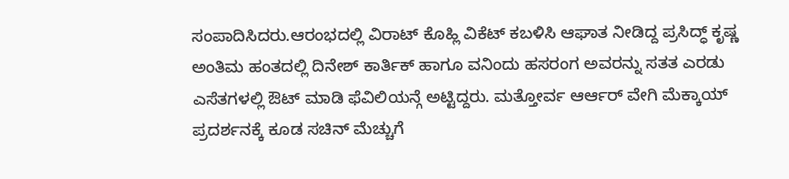ಸಂಪಾದಿಸಿದರು.ಆರಂಭದಲ್ಲಿ ವಿರಾಟ್ ಕೊಹ್ಲಿ ವಿಕೆಟ್ ಕಬಳಿಸಿ ಆಘಾತ ನೀಡಿದ್ದ ಪ್ರಸಿದ್ಧ್ ಕೃಷ್ಣ ಅಂತಿಮ ಹಂತದಲ್ಲಿ ದಿನೇಶ್ ಕಾರ್ತಿಕ್ ಹಾಗೂ ವನಿಂದು ಹಸರಂಗ ಅವರನ್ನು ಸತತ ಎರಡು ಎಸೆತಗಳಲ್ಲಿ ಔಟ್ ಮಾಡಿ ಫೆವಿಲಿಯನ್ಗೆ ಅಟ್ಟಿದ್ದರು. ಮತ್ತೋರ್ವ ಆರ್ಆರ್ ವೇಗಿ ಮೆಕ್ಕಾಯ್ ಪ್ರದರ್ಶನಕ್ಕೆ ಕೂಡ ಸಚಿನ್ ಮೆಚ್ಚುಗೆ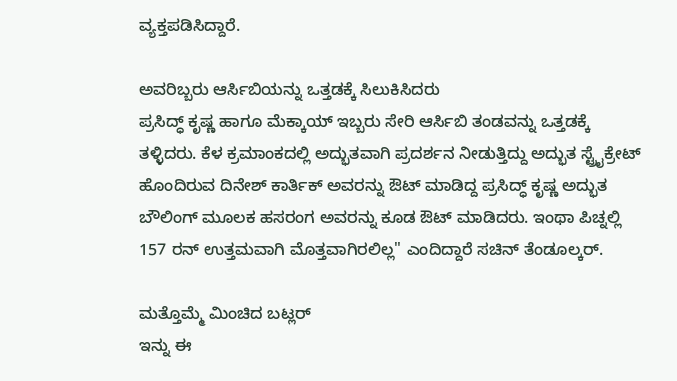ವ್ಯಕ್ತಪಡಿಸಿದ್ದಾರೆ.

ಅವರಿಬ್ಬರು ಆರ್ಸಿಬಿಯನ್ನು ಒತ್ತಡಕ್ಕೆ ಸಿಲುಕಿಸಿದರು
ಪ್ರಸಿದ್ಧ್ ಕೃಷ್ಣ ಹಾಗೂ ಮೆಕ್ಕಾಯ್ ಇಬ್ಬರು ಸೇರಿ ಆರ್ಸಿಬಿ ತಂಡವನ್ನು ಒತ್ತಡಕ್ಕೆ ತಳ್ಳಿದರು. ಕೆಳ ಕ್ರಮಾಂಕದಲ್ಲಿ ಅದ್ಭುತವಾಗಿ ಪ್ರದರ್ಶನ ನೀಡುತ್ತಿದ್ದು ಅದ್ಭುತ ಸ್ಟ್ರೈಕ್ರೇಟ್ ಹೊಂದಿರುವ ದಿನೇಶ್ ಕಾರ್ತಿಕ್ ಅವರನ್ನು ಔಟ್ ಮಾಡಿದ್ದ ಪ್ರಸಿದ್ಧ್ ಕೃಷ್ಣ ಅದ್ಭುತ ಬೌಲಿಂಗ್ ಮೂಲಕ ಹಸರಂಗ ಅವರನ್ನು ಕೂಡ ಔಟ್ ಮಾಡಿದರು. ಇಂಥಾ ಪಿಚ್ನಲ್ಲಿ 157 ರನ್ ಉತ್ತಮವಾಗಿ ಮೊತ್ತವಾಗಿರಲಿಲ್ಲ" ಎಂದಿದ್ದಾರೆ ಸಚಿನ್ ತೆಂಡೂಲ್ಕರ್.

ಮತ್ತೊಮ್ಮೆ ಮಿಂಚಿದ ಬಟ್ಲರ್
ಇನ್ನು ಈ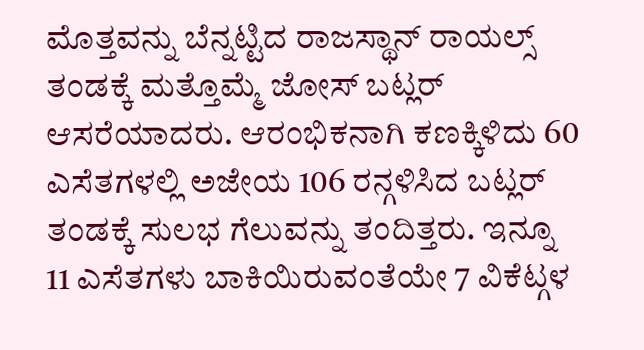ಮೊತ್ತವನ್ನು ಬೆನ್ನಟ್ಟಿದ ರಾಜಸ್ಥಾನ್ ರಾಯಲ್ಸ್ ತಂಡಕ್ಕೆ ಮತ್ತೊಮ್ಮೆ ಜೋಸ್ ಬಟ್ಲರ್ ಆಸರೆಯಾದರು. ಆರಂಭಿಕನಾಗಿ ಕಣಕ್ಕಿಳಿದು 60 ಎಸೆತಗಳಲ್ಲಿ ಅಜೇಯ 106 ರನ್ಗಳಿಸಿದ ಬಟ್ಲರ್ ತಂಡಕ್ಕೆ ಸುಲಭ ಗೆಲುವನ್ನು ತಂದಿತ್ತರು. ಇನ್ನೂ 11 ಎಸೆತಗಳು ಬಾಕಿಯಿರುವಂತೆಯೇ 7 ವಿಕೆಟ್ಗಳ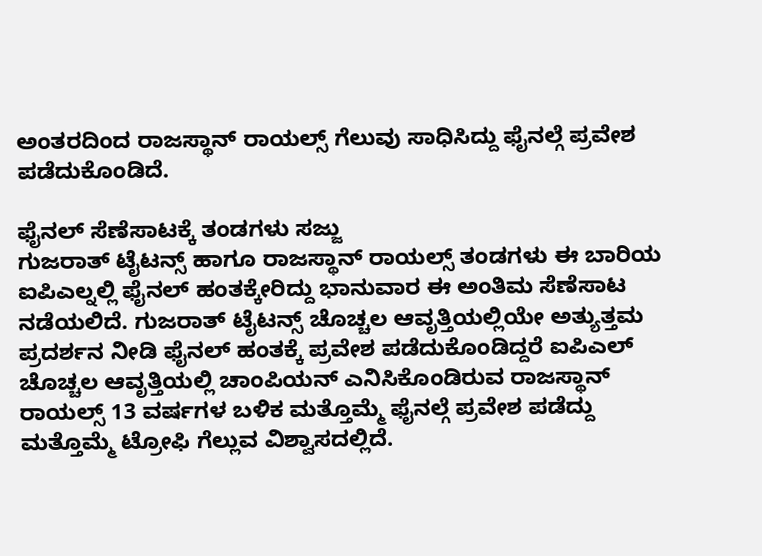ಅಂತರದಿಂದ ರಾಜಸ್ಥಾನ್ ರಾಯಲ್ಸ್ ಗೆಲುವು ಸಾಧಿಸಿದ್ದು ಫೈನಲ್ಗೆ ಪ್ರವೇಶ ಪಡೆದುಕೊಂಡಿದೆ.

ಫೈನಲ್ ಸೆಣೆಸಾಟಕ್ಕೆ ತಂಡಗಳು ಸಜ್ಜು
ಗುಜರಾತ್ ಟೈಟನ್ಸ್ ಹಾಗೂ ರಾಜಸ್ಥಾನ್ ರಾಯಲ್ಸ್ ತಂಡಗಳು ಈ ಬಾರಿಯ ಐಪಿಎಲ್ನಲ್ಲಿ ಫೈನಲ್ ಹಂತಕ್ಕೇರಿದ್ದು ಭಾನುವಾರ ಈ ಅಂತಿಮ ಸೆಣೆಸಾಟ ನಡೆಯಲಿದೆ. ಗುಜರಾತ್ ಟೈಟನ್ಸ್ ಚೊಚ್ಚಲ ಆವೃತ್ತಿಯಲ್ಲಿಯೇ ಅತ್ಯುತ್ತಮ ಪ್ರದರ್ಶನ ನೀಡಿ ಫೈನಲ್ ಹಂತಕ್ಕೆ ಪ್ರವೇಶ ಪಡೆದುಕೊಂಡಿದ್ದರೆ ಐಪಿಎಲ್ ಚೊಚ್ಚಲ ಆವೃತ್ತಿಯಲ್ಲಿ ಚಾಂಪಿಯನ್ ಎನಿಸಿಕೊಂಡಿರುವ ರಾಜಸ್ಥಾನ್ ರಾಯಲ್ಸ್ 13 ವರ್ಷಗಳ ಬಳಿಕ ಮತ್ತೊಮ್ಮೆ ಫೈನಲ್ಗೆ ಪ್ರವೇಶ ಪಡೆದ್ದು ಮತ್ತೊಮ್ಮೆ ಟ್ರೋಫಿ ಗೆಲ್ಲುವ ವಿಶ್ವಾಸದಲ್ಲಿದೆ.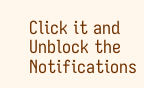Click it and Unblock the Notifications